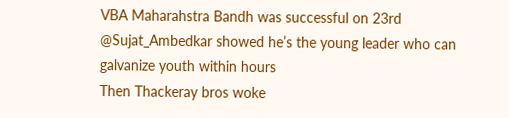VBA Maharahstra Bandh was successful on 23rd
@Sujat_Ambedkar showed he’s the young leader who can galvanize youth within hours
Then Thackeray bros woke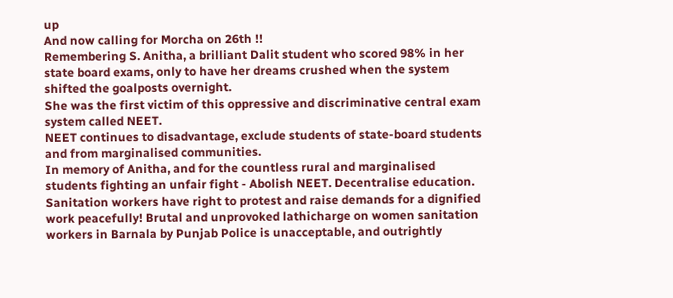up
And now calling for Morcha on 26th !!
Remembering S. Anitha, a brilliant Dalit student who scored 98% in her state board exams, only to have her dreams crushed when the system shifted the goalposts overnight.
She was the first victim of this oppressive and discriminative central exam system called NEET.
NEET continues to disadvantage, exclude students of state-board students and from marginalised communities.
In memory of Anitha, and for the countless rural and marginalised students fighting an unfair fight - Abolish NEET. Decentralise education.
Sanitation workers have right to protest and raise demands for a dignified work peacefully! Brutal and unprovoked lathicharge on women sanitation workers in Barnala by Punjab Police is unacceptable, and outrightly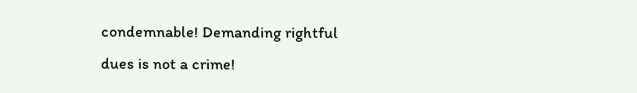condemnable! Demanding rightful dues is not a crime!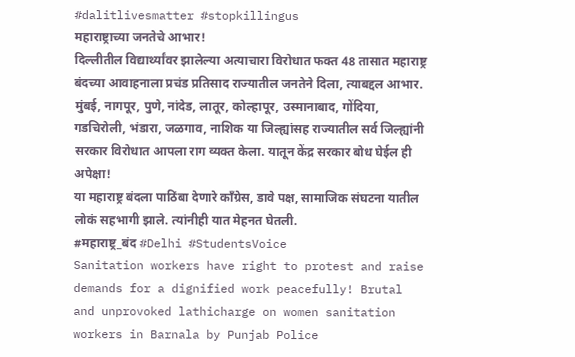#dalitlivesmatter #stopkillingus
महाराष्ट्राच्या जनतेचे आभार!
दिल्लीतील विद्यार्थ्यांवर झालेल्या अत्याचारा विरोधात फक्त 48 तासात महाराष्ट्र बंदच्या आवाहनाला प्रचंड प्रतिसाद राज्यातील जनतेने दिला, त्याबद्दल आभार.
मुंबई, नागपूर, पुणे, नांदेड, लातूर, कोल्हापूर, उस्मानाबाद, गोंदिया, गडचिरोली, भंडारा, जळगाव, नाशिक या जिल्ह्यांसह राज्यातील सर्व जिल्ह्यांनी सरकार विरोधात आपला राग व्यक्त केला. यातून केंद्र सरकार बोध घेईल ही अपेक्षा!
या महाराष्ट्र बंदला पाठिंबा देणारे काँग्रेस, डावे पक्ष, सामाजिक संघटना यातील लोकं सहभागी झाले. त्यांनीही यात मेहनत घेतली.
#महाराष्ट्र_बंद #Delhi #StudentsVoice
Sanitation workers have right to protest and raise demands for a dignified work peacefully! Brutal and unprovoked lathicharge on women sanitation workers in Barnala by Punjab Police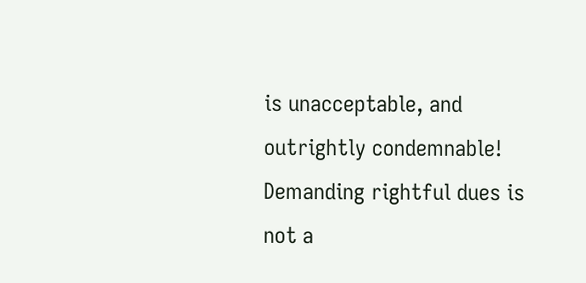is unacceptable, and outrightly condemnable! Demanding rightful dues is not a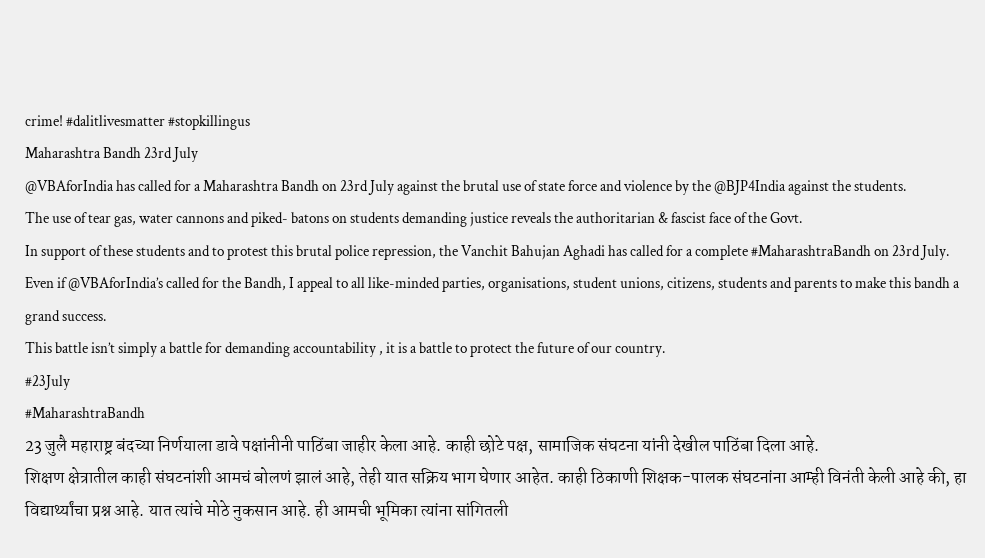crime! #dalitlivesmatter #stopkillingus
Maharashtra Bandh 23rd July
@VBAforIndia has called for a Maharashtra Bandh on 23rd July against the brutal use of state force and violence by the @BJP4India against the students.
The use of tear gas, water cannons and piked- batons on students demanding justice reveals the authoritarian & fascist face of the Govt.
In support of these students and to protest this brutal police repression, the Vanchit Bahujan Aghadi has called for a complete #MaharashtraBandh on 23rd July.
Even if @VBAforIndia’s called for the Bandh, I appeal to all like-minded parties, organisations, student unions, citizens, students and parents to make this bandh a grand success.
This battle isn’t simply a battle for demanding accountability , it is a battle to protect the future of our country.
#23July
#MaharashtraBandh
23 जुलै महाराष्ट्र बंदच्या निर्णयाला डावे पक्षांनीनी पाठिंबा जाहीर केला आहे. काही छोटे पक्ष, सामाजिक संघटना यांनी देखील पाठिंबा दिला आहे.
शिक्षण क्षेत्रातील काही संघटनांशी आमचं बोलणं झालं आहे, तेही यात सक्रिय भाग घेणार आहेत. काही ठिकाणी शिक्षक-पालक संघटनांना आम्ही विनंती केली आहे की, हा विद्यार्थ्यांचा प्रश्न आहे. यात त्यांचे मोठे नुकसान आहे. ही आमची भूमिका त्यांना सांगितली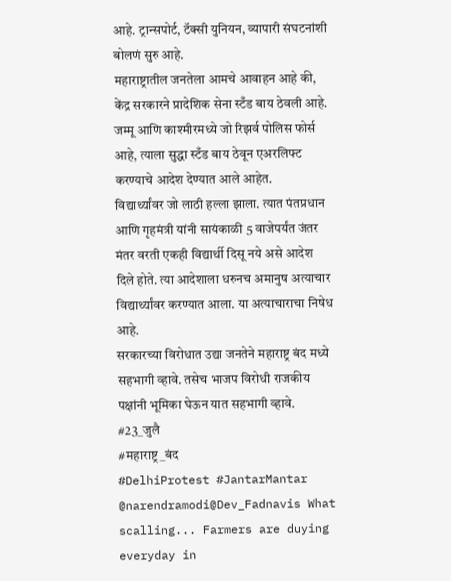आहे. ट्रान्सपोर्ट, टॅक्सी युनियन, व्यापारी संघटनांशी बोलणं सुरु आहे.
महाराष्ट्रातील जनतेला आमचे आवाहन आहे की, केंद्र सरकारने प्रादेशिक सेना स्टँड बाय ठेवली आहे. जम्मू आणि काश्मीरमध्ये जो रिझर्व पोलिस फोर्स आहे, त्याला सुद्धा स्टँड बाय ठेवून एअरलिफ्ट करण्याचे आदेश देण्यात आले आहेत.
विद्यार्थ्यांवर जो लाठी हल्ला झाला. त्यात पंतप्रधान आणि गृहमंत्री यांनी सायंकाळी 5 वाजेपर्यंत जंतर मंतर वरती एकही विद्यार्थी दिसू नये असे आदेश दिले होते. त्या आदेशाला धरुनच अमानुष अत्याचार विद्यार्थ्यांवर करण्यात आला. या अत्याचाराचा निषेध आहे.
सरकारच्या विरोधात उद्या जनतेने महाराष्ट्र बंद मध्ये सहभागी व्हावे. तसेच भाजप विरोधी राजकीय पक्षांनी भूमिका घेऊन यात सहभागी व्हावे.
#23_जुलै
#महाराष्ट्र_बंद
#DelhiProtest #JantarMantar
@narendramodi@Dev_Fadnavis What scalling... Farmers are duying everyday in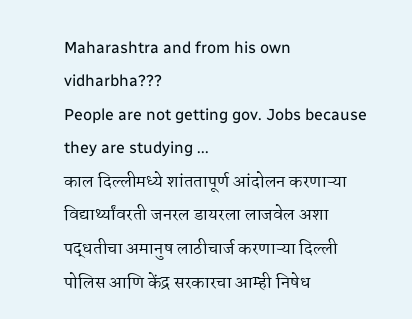Maharashtra and from his own vidharbha???
People are not getting gov. Jobs because they are studying ...
काल दिल्लीमध्ये शांततापूर्ण आंदोलन करणाऱ्या विद्यार्थ्यांवरती जनरल डायरला लाजवेल अशा पद्धतीचा अमानुष लाठीचार्ज करणाऱ्या दिल्ली पोलिस आणि केंद्र सरकारचा आम्ही निषेध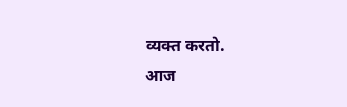व्यक्त करतो.
आज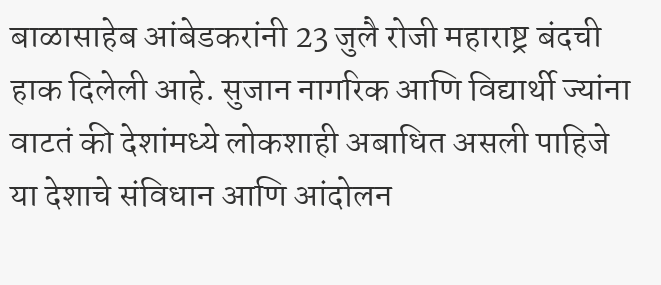बाळासाहेब आंबेडकरांनी 23 जुलै रोजी महाराष्ट्र बंदची हाक दिलेली आहे. सुजान नागरिक आणि विद्यार्थी ज्यांना वाटतं की देशांमध्ये लोकशाही अबाधित असली पाहिजे या देशाचे संविधान आणि आंदोलन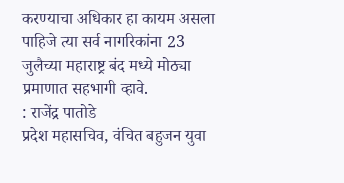करण्याचा अधिकार हा कायम असला पाहिजे त्या सर्व नागरिकांना 23 जुलैच्या महाराष्ट्र बंद मध्ये मोठ्या प्रमाणात सहभागी व्हावे.
: राजेंद्र पातोडे
प्रदेश महासचिव, वंचित बहुजन युवा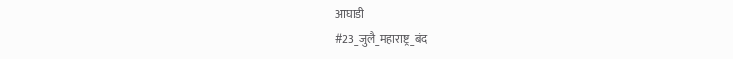आघाडी
#23_जुलै_महाराष्ट्र_बंद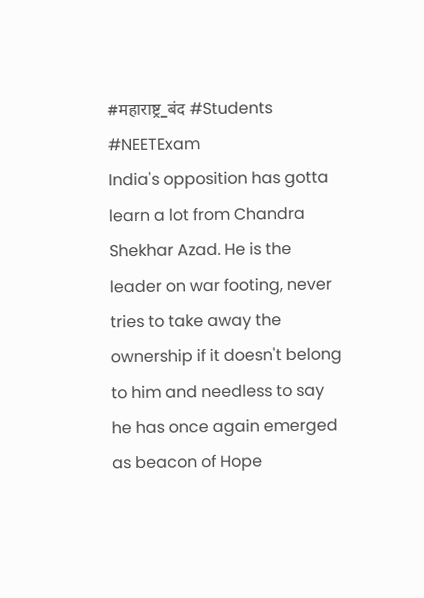#महाराष्ट्र_बंद #Students #NEETExam
India's opposition has gotta learn a lot from Chandra Shekhar Azad. He is the leader on war footing, never tries to take away the ownership if it doesn't belong to him and needless to say he has once again emerged as beacon of Hope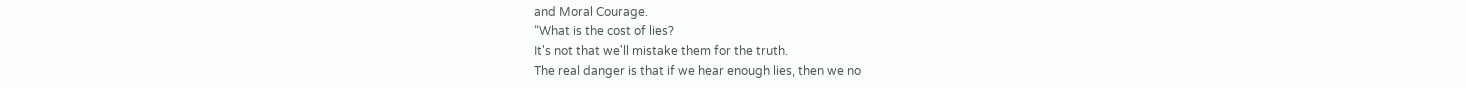and Moral Courage.
“What is the cost of lies?
It's not that we'll mistake them for the truth.
The real danger is that if we hear enough lies, then we no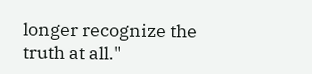longer recognize the truth at all."